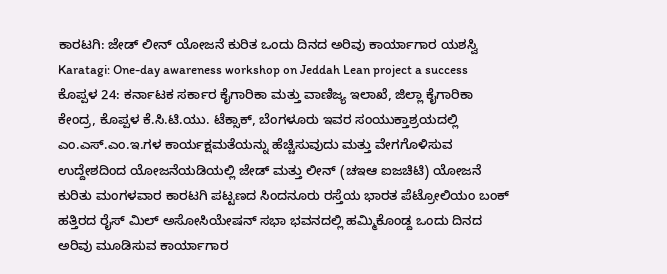ಕಾರಟಗಿ: ಜೇಡ್ ಲೀನ್ ಯೋಜನೆ ಕುರಿತ ಒಂದು ದಿನದ ಅರಿವು ಕಾರ್ಯಾಗಾರ ಯಶಸ್ವಿ
Karatagi: One-day awareness workshop on Jeddah Lean project a success
ಕೊಪ್ಪಳ 24: ಕರ್ನಾಟಕ ಸರ್ಕಾರ ಕೈಗಾರಿಕಾ ಮತ್ತು ವಾಣಿಜ್ಯ ಇಲಾಖೆ, ಜಿಲ್ಲಾ ಕೈಗಾರಿಕಾ ಕೇಂದ್ರ, ಕೊಪ್ಪಳ ಕೆ.ಸಿ.ಟಿ.ಯು. ಟೆಕ್ಸಾಕ್, ಬೆಂಗಳೂರು ಇವರ ಸಂಯುಕ್ತಾಶ್ರಯದಲ್ಲಿ ಎಂ.ಎಸ್.ಎಂ.ಇ.ಗಳ ಕಾರ್ಯಕ್ಷಮತೆಯನ್ನು ಹೆಚ್ಚಿಸುವುದು ಮತ್ತು ವೇಗಗೊಳಿಸುವ ಉದ್ದೇಶದಿಂದ ಯೋಜನೆಯಡಿಯಲ್ಲಿ ಜೇಡ್ ಮತ್ತು ಲೀನ್ (ಚಇಆ ಐಜಚಿಟಿ) ಯೋಜನೆ ಕುರಿತು ಮಂಗಳವಾರ ಕಾರಟಗಿ ಪಟ್ಟಣದ ಸಿಂದನೂರು ರಸ್ತೆಯ ಭಾರತ ಪೆಟ್ರೋಲಿಯಂ ಬಂಕ್ ಹತ್ತಿರದ ರೈಸ್ ಮಿಲ್ ಅಸೋಸಿಯೇಷನ್ ಸಭಾ ಭವನದಲ್ಲಿ ಹಮ್ಮಿಕೊಂಡ್ದ ಒಂದು ದಿನದ ಅರಿವು ಮೂಡಿಸುವ ಕಾರ್ಯಾಗಾರ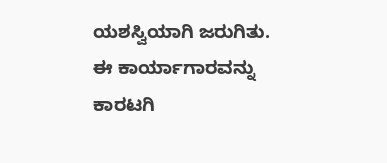ಯಶಸ್ವಿಯಾಗಿ ಜರುಗಿತು. ಈ ಕಾರ್ಯಾಗಾರವನ್ನು ಕಾರಟಗಿ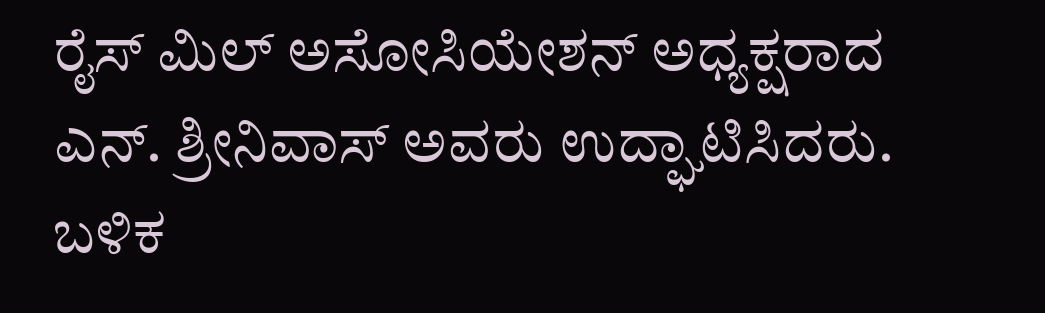ರೈಸ್ ಮಿಲ್ ಅಸೋಸಿಯೇಶನ್ ಅಧ್ಯಕ್ಷರಾದ ಎನ್. ಶ್ರೀನಿವಾಸ್ ಅವರು ಉದ್ಘಾಟಿಸಿದರು. ಬಳಿಕ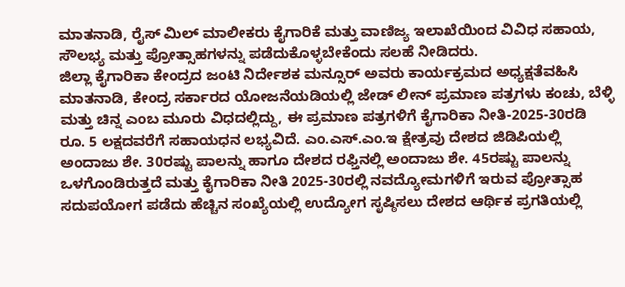ಮಾತನಾಡಿ, ರೈಸ್ ಮಿಲ್ ಮಾಲೀಕರು ಕೈಗಾರಿಕೆ ಮತ್ತು ವಾಣಿಜ್ಯ ಇಲಾಖೆಯಿಂದ ವಿವಿಧ ಸಹಾಯ, ಸೌಲಭ್ಯ ಮತ್ತು ಪ್ರೋತ್ಸಾಹಗಳನ್ನು ಪಡೆದುಕೊಳ್ಳಬೇಕೆಂದು ಸಲಹೆ ನೀಡಿದರು.
ಜಿಲ್ಲಾ ಕೈಗಾರಿಕಾ ಕೇಂದ್ರದ ಜಂಟಿ ನಿರ್ದೇಶಕ ಮನ್ಸೂರ್ ಅವರು ಕಾರ್ಯಕ್ರಮದ ಅಧ್ಯಕ್ಷತೆವಹಿಸಿ ಮಾತನಾಡಿ, ಕೇಂದ್ರ ಸರ್ಕಾರದ ಯೋಜನೆಯಡಿಯಲ್ಲಿ ಜೇಡ್ ಲೀನ್ ಪ್ರಮಾಣ ಪತ್ರಗಳು ಕಂಚು, ಬೆಳ್ಳಿ ಮತ್ತು ಚಿನ್ನ ಎಂಬ ಮೂರು ವಿಧದಲ್ಲಿದ್ದು, ಈ ಪ್ರಮಾಣ ಪತ್ರಗಳಿಗೆ ಕೈಗಾರಿಕಾ ನೀತಿ-2025-30ರಡಿ ರೂ. 5 ಲಕ್ಷದವರೆಗೆ ಸಹಾಯಧನ ಲಭ್ಯವಿದೆ. ಎಂ.ಎಸ್.ಎಂ.ಇ ಕ್ಷೇತ್ರವು ದೇಶದ ಜಿಡಿಪಿಯಲ್ಲಿ ಅಂದಾಜು ಶೇ. 30ರಷ್ಟು ಪಾಲನ್ನು ಹಾಗೂ ದೇಶದ ರಫ್ತಿನಲ್ಲಿ ಅಂದಾಜು ಶೇ. 45ರಷ್ಟು ಪಾಲನ್ನು ಒಳಗೊಂಡಿರುತ್ತದೆ ಮತ್ತು ಕೈಗಾರಿಕಾ ನೀತಿ 2025-30ರಲ್ಲಿ ನವದ್ಯೋಮಗಳಿಗೆ ಇರುವ ಪ್ರೋತ್ಸಾಹ ಸದುಪಯೋಗ ಪಡೆದು ಹೆಚ್ಚಿನ ಸಂಖ್ಯೆಯಲ್ಲಿ ಉದ್ಯೋಗ ಸೃಷ್ಠಿಸಲು ದೇಶದ ಆರ್ಥಿಕ ಪ್ರಗತಿಯಲ್ಲಿ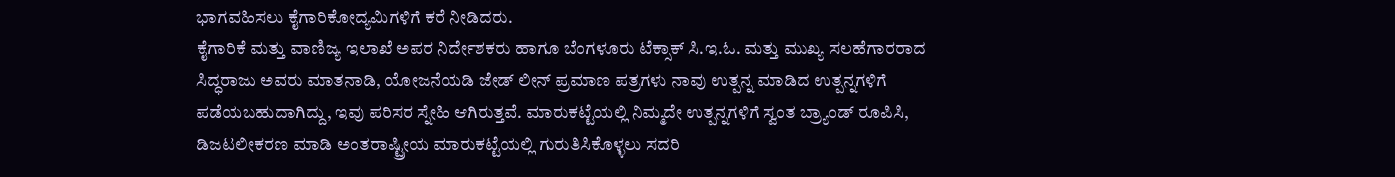ಭಾಗವಹಿಸಲು ಕೈಗಾರಿಕೋದ್ಯಮಿಗಳಿಗೆ ಕರೆ ನೀಡಿದರು.
ಕೈಗಾರಿಕೆ ಮತ್ತು ವಾಣಿಜ್ಯ ಇಲಾಖೆ ಅಪರ ನಿರ್ದೇಶಕರು ಹಾಗೂ ಬೆಂಗಳೂರು ಟೆಕ್ಸಾಕ್ ಸಿ.ಇ.ಓ. ಮತ್ತು ಮುಖ್ಯ ಸಲಹೆಗಾರರಾದ ಸಿದ್ಧರಾಜು ಅವರು ಮಾತನಾಡಿ, ಯೋಜನೆಯಡಿ ಜೇಡ್ ಲೀನ್ ಪ್ರಮಾಣ ಪತ್ರಗಳು ನಾವು ಉತ್ಪನ್ನ ಮಾಡಿದ ಉತ್ಪನ್ನಗಳಿಗೆ ಪಡೆಯಬಹುದಾಗಿದ್ದು, ಇವು ಪರಿಸರ ಸ್ನೇಹಿ ಆಗಿರುತ್ತವೆ. ಮಾರುಕಟ್ಟೆಯಲ್ಲಿ ನಿಮ್ಮದೇ ಉತ್ಪನ್ನಗಳಿಗೆ ಸ್ವಂತ ಬ್ರ್ಯಾಂಡ್ ರೂಪಿಸಿ, ಡಿಜಟಲೀಕರಣ ಮಾಡಿ ಅಂತರಾಷ್ಟ್ರೀಯ ಮಾರುಕಟ್ಟೆಯಲ್ಲಿ ಗುರುತಿಸಿಕೊಳ್ಳಲು ಸದರಿ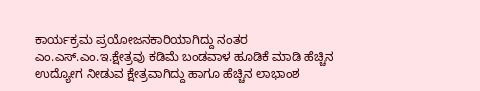ಕಾರ್ಯಕ್ರಮ ಪ್ರಯೋಜನಕಾರಿಯಾಗಿದ್ದು ನಂತರ ಎಂ.ಎಸ್.ಎಂ.ಇ.ಕ್ಷೇತ್ರವು ಕಡಿಮೆ ಬಂಡವಾಳ ಹೂಡಿಕೆ ಮಾಡಿ ಹೆಚ್ಚಿನ ಉದ್ಯೋಗ ನೀಡುವ ಕ್ಷೇತ್ರವಾಗಿದ್ದು ಹಾಗೂ ಹೆಚ್ಚಿನ ಲಾಭಾಂಶ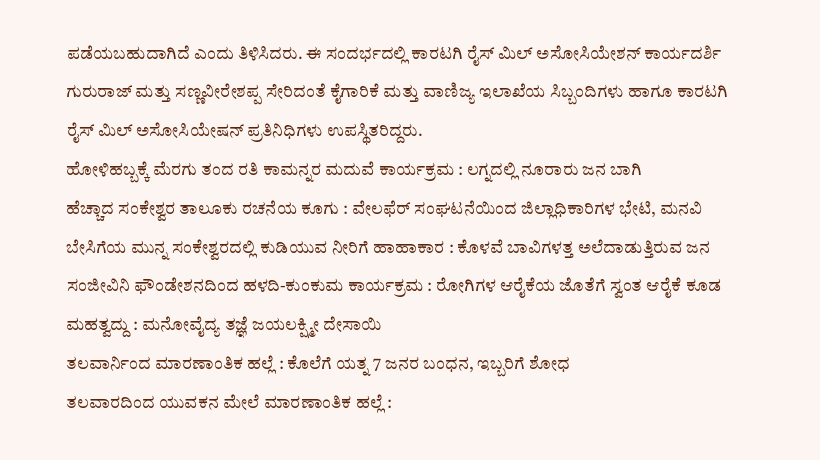ಪಡೆಯಬಹುದಾಗಿದೆ ಎಂದು ತಿಳಿಸಿದರು. ಈ ಸಂದರ್ಭದಲ್ಲಿ ಕಾರಟಗಿ ರೈಸ್ ಮಿಲ್ ಅಸೋಸಿಯೇಶನ್ ಕಾರ್ಯದರ್ಶಿ ಗುರುರಾಜ್ ಮತ್ತು ಸಣ್ಣವೀರೇಶಪ್ಪ ಸೇರಿದಂತೆ ಕೈಗಾರಿಕೆ ಮತ್ತು ವಾಣಿಜ್ಯ ಇಲಾಖೆಯ ಸಿಬ್ಬಂದಿಗಳು ಹಾಗೂ ಕಾರಟಗಿ ರೈಸ್ ಮಿಲ್ ಅಸೋಸಿಯೇಷನ್ ಪ್ರತಿನಿಧಿಗಳು ಉಪಸ್ಥಿತರಿದ್ದರು.
ಹೋಳಿಹಬ್ಬಕ್ಕೆ ಮೆರಗು ತಂದ ರತಿ ಕಾಮನ್ನರ ಮದುವೆ ಕಾರ್ಯಕ್ರಮ : ಲಗ್ನದಲ್ಲಿ ನೂರಾರು ಜನ ಬಾಗಿ
ಹೆಚ್ಚಾದ ಸಂಕೇಶ್ವರ ತಾಲೂಕು ರಚನೆಯ ಕೂಗು : ವೇಲಫೆರ್ ಸಂಘಟನೆಯಿಂದ ಜಿಲ್ಲಾಧಿಕಾರಿಗಳ ಭೇಟಿ, ಮನವಿ
ಬೇಸಿಗೆಯ ಮುನ್ನ ಸಂಕೇಶ್ವರದಲ್ಲಿ ಕುಡಿಯುವ ನೀರಿಗೆ ಹಾಹಾಕಾರ : ಕೊಳವೆ ಬಾವಿಗಳತ್ತ ಅಲೆದಾಡುತ್ತಿರುವ ಜನ
ಸಂಜೀವಿನಿ ಫೌಂಡೇಶನದಿಂದ ಹಳದಿ-ಕುಂಕುಮ ಕಾರ್ಯಕ್ರಮ : ರೋಗಿಗಳ ಆರೈಕೆಯ ಜೊತೆಗೆ ಸ್ವಂತ ಆರೈಕೆ ಕೂಡ ಮಹತ್ವದ್ದು : ಮನೋವೈದ್ಯ ತಜ್ಞೆ ಜಯಲಕ್ಷ್ಮೀ ದೇಸಾಯಿ
ತಲವಾರ್ನಿಂದ ಮಾರಣಾಂತಿಕ ಹಲ್ಲೆ : ಕೊಲೆಗೆ ಯತ್ನ 7 ಜನರ ಬಂಧನ, ಇಬ್ಬರಿಗೆ ಶೋಧ
ತಲವಾರದಿಂದ ಯುವಕನ ಮೇಲೆ ಮಾರಣಾಂತಿಕ ಹಲ್ಲೆ :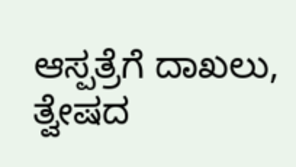ಆಸ್ಪತ್ರೆಗೆ ದಾಖಲು, ತ್ವೇಷದ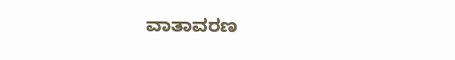ವಾತಾವರಣ